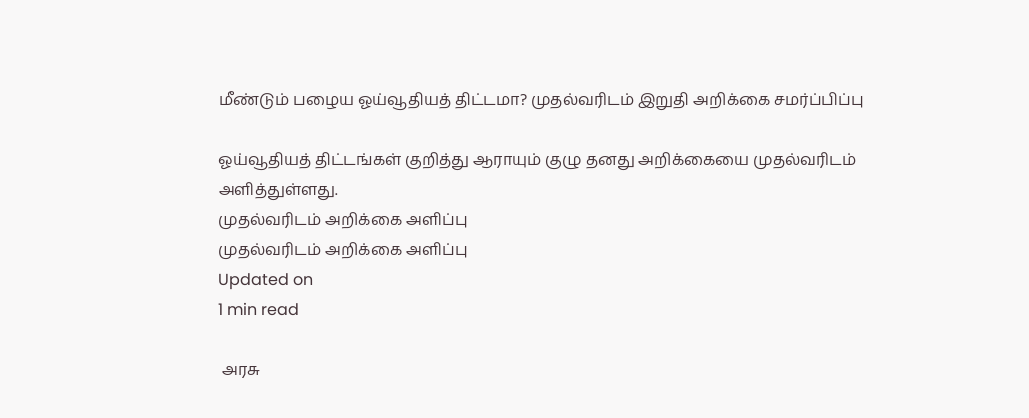மீண்டும் பழைய ஓய்வூதியத் திட்டமா? முதல்வரிடம் இறுதி அறிக்கை சமர்ப்பிப்பு

ஓய்வூதியத் திட்டங்கள் குறித்து ஆராயும் குழு தனது அறிக்கையை முதல்வரிடம் அளித்துள்ளது.
முதல்வரிடம் அறிக்கை அளிப்பு
முதல்வரிடம் அறிக்கை அளிப்பு
Updated on
1 min read

 அரசு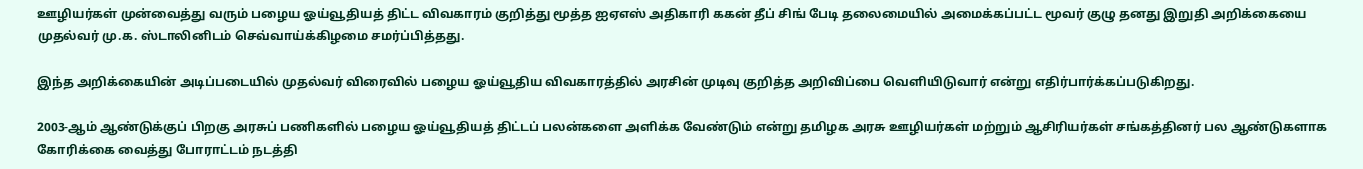ஊழியர்கள் முன்வைத்து வரும் பழைய ஓய்வூதியத் திட்ட விவகாரம் குறித்து மூத்த ஐஏஎஸ் அதிகாரி ககன் தீப் சிங் பேடி தலைமையில் அமைக்கப்பட்ட மூவர் குழு தனது இறுதி அறிக்கையை முதல்வர் மு.க. ஸ்டாலினிடம் செவ்வாய்க்கிழமை சமர்ப்பித்தது.

இந்த அறிக்கையின் அடிப்படையில் முதல்வர் விரைவில் பழைய ஓய்வூதிய விவகாரத்தில் அரசின் முடிவு குறித்த அறிவிப்பை வெளியிடுவார் என்று எதிர்பார்க்கப்படுகிறது.

2003-ஆம் ஆண்டுக்குப் பிறகு அரசுப் பணிகளில் பழைய ஓய்வூதியத் திட்டப் பலன்களை அளிக்க வேண்டும் என்று தமிழக அரசு ஊழியர்கள் மற்றும் ஆசிரியர்கள் சங்கத்தினர் பல ஆண்டுகளாக கோரிக்கை வைத்து போராட்டம் நடத்தி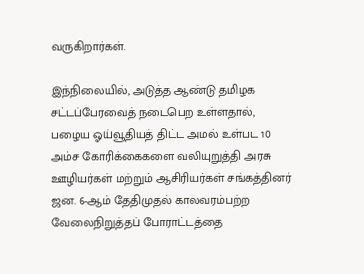வருகிறார்கள்.

இந்நிலையில், அடுத்த ஆண்டு தமிழக சட்டப்பேரவைத் நடைபெற உள்ளதால், பழைய ஓய்வூதியத் திட்ட அமல் உள்பட 10 அம்ச கோரிக்கைகளை வலியுறுத்தி அரசு ஊழியர்கள் மற்றும் ஆசிரியர்கள் சங்கத்தினர் ஜன. 6-ஆம் தேதிமுதல் காலவரம்பற்ற வேலைநிறுத்தப் போராட்டத்தை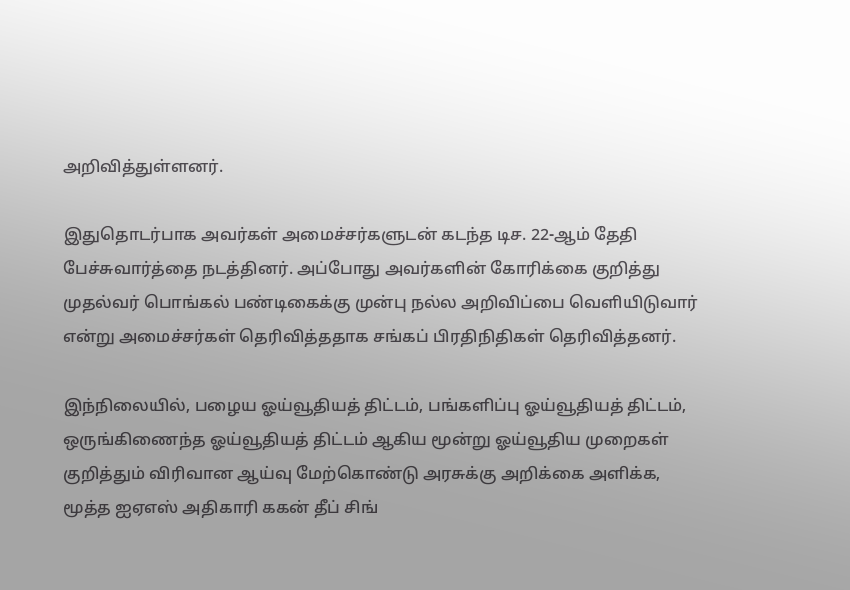அறிவித்துள்ளனர்.

இதுதொடர்பாக அவர்கள் அமைச்சர்களுடன் கடந்த டிச. 22-ஆம் தேதி பேச்சுவார்த்தை நடத்தினர். அப்போது அவர்களின் கோரிக்கை குறித்து முதல்வர் பொங்கல் பண்டிகைக்கு முன்பு நல்ல அறிவிப்பை வெளியிடுவார் என்று அமைச்சர்கள் தெரிவித்ததாக சங்கப் பிரதிநிதிகள் தெரிவித்தனர்.

இந்நிலையில், பழைய ஓய்வூதியத் திட்டம், பங்களிப்பு ஓய்வூதியத் திட்டம், ஒருங்கிணைந்த ஓய்வூதியத் திட்டம் ஆகிய மூன்று ஓய்வூதிய முறைகள் குறித்தும் விரிவான ஆய்வு மேற்கொண்டு அரசுக்கு அறிக்கை அளிக்க, மூத்த ஐஏஎஸ் அதிகாரி ககன் தீப் சிங்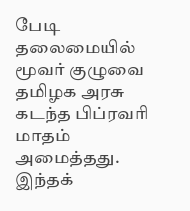பேடி தலைமையில் மூவர் குழுவை தமிழக அரசு கடந்த பிப்ரவரி மாதம் அமைத்தது. இந்தக்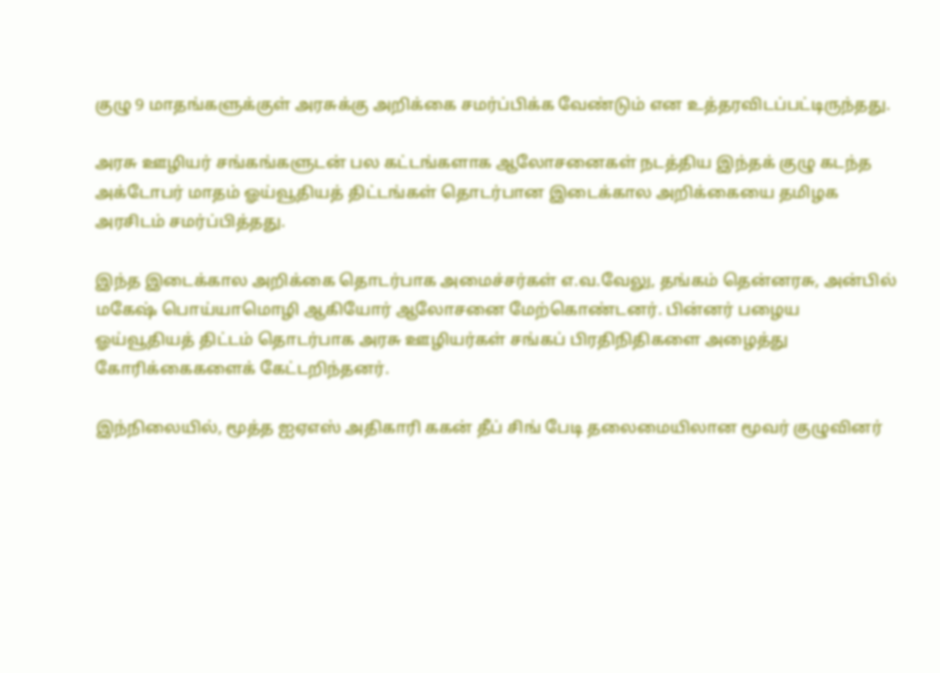குழு 9 மாதங்களுக்குள் அரசுக்கு அறிக்கை சமர்ப்பிக்க வேண்டும் என உத்தரவிடப்பட்டிருந்தது.

அரசு ஊழியர் சங்கங்களுடன் பல கட்டங்களாக ஆலோசனைகள் நடத்திய இந்தக் குழு கடந்த அக்டோபர் மாதம் ஓய்வூதியத் திட்டங்கள் தொடர்பான இடைக்கால அறிக்கையை தமிழக அரசிடம் சமர்ப்பித்தது.

இந்த இடைக்கால அறிக்கை தொடர்பாக அமைச்சர்கள் எ.வ.வேலு, தங்கம் தென்னரசு, அன்பில் மகேஷ் பொய்யாமொழி ஆகியோர் ஆலோசனை மேற்கொண்டனர். பின்னர் பழைய ஓய்வூதியத் திட்டம் தொடர்பாக அரசு ஊழியர்கள் சங்கப் பிரதிநிதிகளை அழைத்து கோரிக்கைகளைக் கேட்டறிந்தனர்.

இந்நிலையில், மூத்த ஐஏஎஸ் அதிகாரி ககன் தீப் சிங் பேடி தலைமையிலான மூவர் குழுவினர்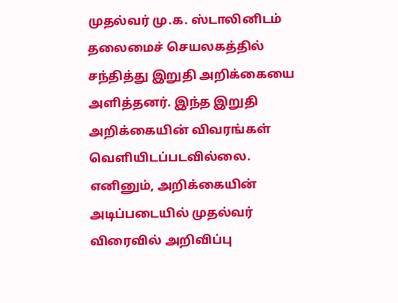முதல்வர் மு.க. ஸ்டாலினிடம் தலைமைச் செயலகத்தில் சந்தித்து இறுதி அறிக்கையை அளித்தனர். இந்த இறுதி அறிக்கையின் விவரங்கள் வெளியிடப்படவில்லை. எனினும், அறிக்கையின் அடிப்படையில் முதல்வர் விரைவில் அறிவிப்பு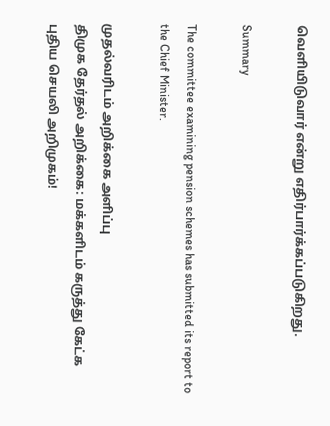வெளியிடுவார் என்று எதிர்பார்க்கப்படுகிறது.

Summary

The committee examining pension schemes has submitted its report to the Chief Minister.

முதல்வரிடம் அறிக்கை அளிப்பு
திமுக தேர்தல் அறிக்கை: மக்களிடம் கருத்து கேட்க புதிய செயலி அறிமுகம்!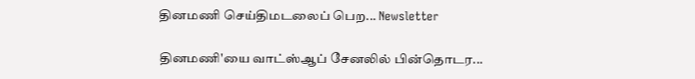தினமணி செய்திமடலைப் பெற... Newsletter

தினமணி'யை வாட்ஸ்ஆப் சேனலில் பின்தொடர...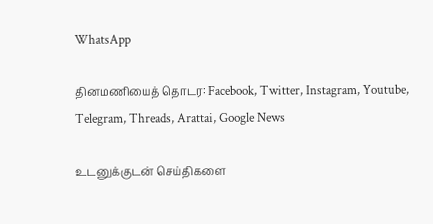WhatsApp

தினமணியைத் தொடர: Facebook, Twitter, Instagram, Youtube, Telegram, Threads, Arattai, Google News

உடனுக்குடன் செய்திகளை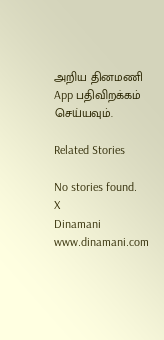அறிய தினமணி App பதிவிறக்கம் செய்யவும்.

Related Stories

No stories found.
X
Dinamani
www.dinamani.com